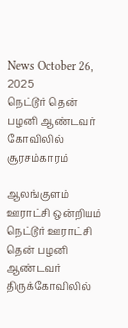News October 26, 2025
நெட்டூர் தென் பழனி ஆண்டவர் கோவிலில் சூரசம்காரம்

ஆலங்குளம் ஊராட்சி ஒன்றியம் நெட்டூர் ஊராட்சி தென் பழனி ஆண்டவர் திருக்கோவிலில்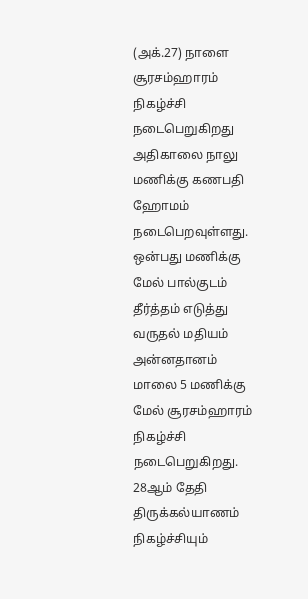(அக்.27) நாளை சூரசம்ஹாரம் நிகழ்ச்சி நடைபெறுகிறது அதிகாலை நாலு மணிக்கு கணபதி ஹோமம் நடைபெறவுள்ளது. ஒன்பது மணிக்கு மேல் பால்குடம் தீர்த்தம் எடுத்து வருதல் மதியம் அன்னதானம் மாலை 5 மணிக்கு மேல் சூரசம்ஹாரம் நிகழ்ச்சி நடைபெறுகிறது. 28ஆம் தேதி திருக்கல்யாணம் நிகழ்ச்சியும்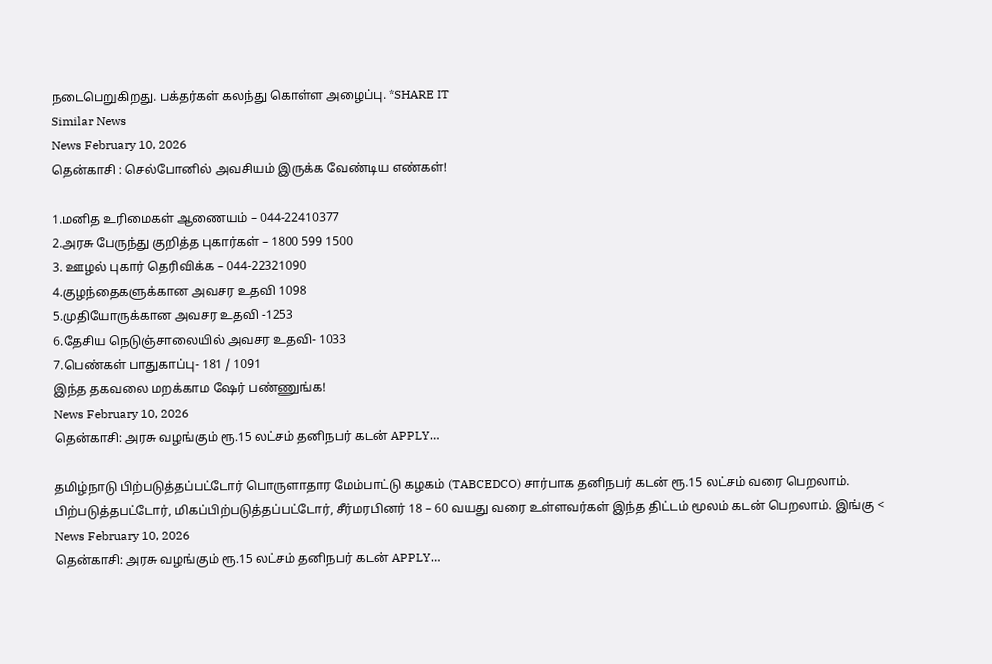நடைபெறுகிறது. பக்தர்கள் கலந்து கொள்ள அழைப்பு. *SHARE IT
Similar News
News February 10, 2026
தென்காசி : செல்போனில் அவசியம் இருக்க வேண்டிய எண்கள்!

1.மனித உரிமைகள் ஆணையம் – 044-22410377
2.அரசு பேருந்து குறித்த புகார்கள் – 1800 599 1500
3. ஊழல் புகார் தெரிவிக்க – 044-22321090
4.குழந்தைகளுக்கான அவசர உதவி 1098
5.முதியோருக்கான அவசர உதவி -1253
6.தேசிய நெடுஞ்சாலையில் அவசர உதவி- 1033
7.பெண்கள் பாதுகாப்பு- 181 / 1091
இந்த தகவலை மறக்காம ஷேர் பண்ணுங்க!
News February 10, 2026
தென்காசி: அரசு வழங்கும் ரூ.15 லட்சம் தனிநபர் கடன் APPLY…

தமிழ்நாடு பிற்படுத்தப்பட்டோர் பொருளாதார மேம்பாட்டு கழகம் (TABCEDCO) சார்பாக தனிநபர் கடன் ரூ.15 லட்சம் வரை பெறலாம். பிற்படுத்தபட்டோர், மிகப்பிற்படுத்தப்பட்டோர், சீர்மரபினர் 18 – 60 வயது வரை உள்ளவர்கள் இந்த திட்டம் மூலம் கடன் பெறலாம். இங்கு <
News February 10, 2026
தென்காசி: அரசு வழங்கும் ரூ.15 லட்சம் தனிநபர் கடன் APPLY…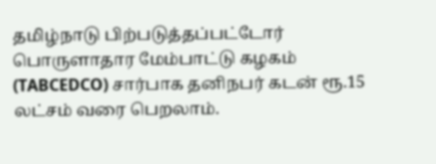தமிழ்நாடு பிற்படுத்தப்பட்டோர் பொருளாதார மேம்பாட்டு கழகம் (TABCEDCO) சார்பாக தனிநபர் கடன் ரூ.15 லட்சம் வரை பெறலாம்.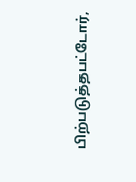பிற்படுத்தபட்டோர்,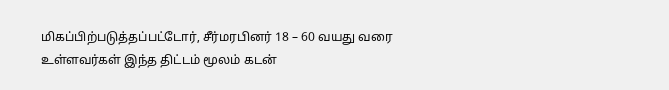மிகப்பிற்படுத்தப்பட்டோர், சீர்மரபினர் 18 – 60 வயது வரை உள்ளவர்கள் இந்த திட்டம் மூலம் கடன்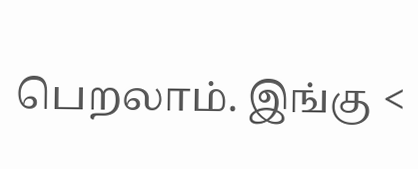பெறலாம். இங்கு <